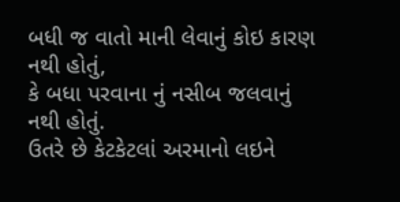બધી જ વાતો માની લેવાનું કોઇ કારણ નથી હોતું,
કે બધા પરવાના નું નસીબ જલવાનું નથી હોતું.
ઉતરે છે કેટકેટલાં અરમાનો લઇને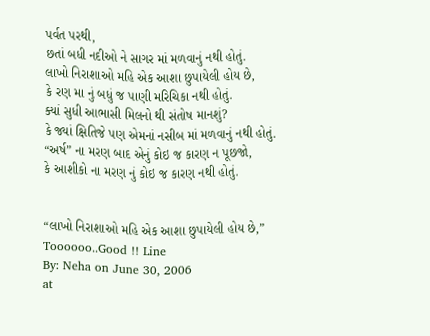પર્વત પરથી,
છતાં બધી નદીઓ ને સાગર માં મળવાનું નથી હોતું.
લાખો નિરાશાઓ મહિ એક આશા છુપાયેલી હોય છે,
કે રણ મા નું બધું જ પાણી મરિચિકા નથી હોતું.
ક્યાં સુધી આભાસી મિલનો થી સંતોષ માનશું?
કે જ્યાં ક્ષિતિજે પણ એમનાં નસીબ માં મળવાનું નથી હોતું.
“અર્ષ” ના મરણ બાદ એનું કોઇ જ કારણ ન પૂછજો,
કે આશીકો ના મરણ નું કોઇ જ કારણ નથી હોતું.


“લાખો નિરાશાઓ મહિ એક આશા છુપાયેલી હોય છે,”
Toooooo..Good !! Line
By: Neha on June 30, 2006
at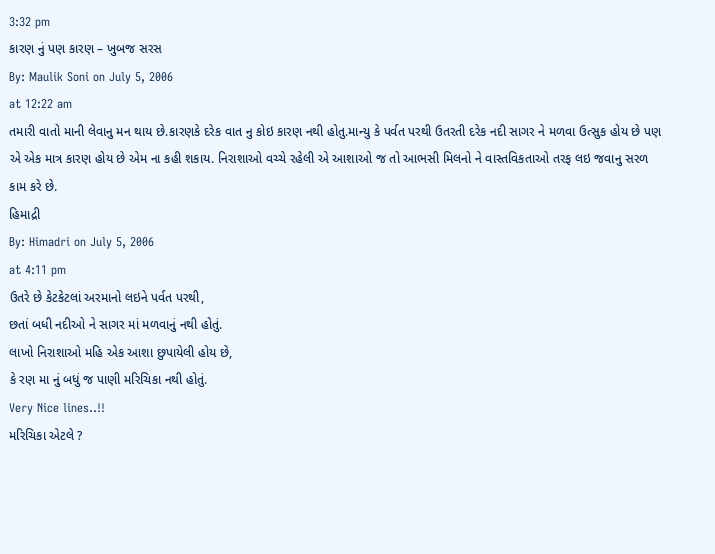3:32 pm
કારણ નું પણ કારણ – ખુબજ સરસ
By: Maulik Soni on July 5, 2006
at 12:22 am
તમારી વાતો માની લેવાનુ મન થાય છે.કારણકે દરેક વાત નુ કોઇ કારણ નથી હોતુ.માન્યુ કે પર્વત પરથી ઉતરતી દરેક નદી સાગર ને મળવા ઉત્સુક હોય છે પણ એ એક માત્ર કારણ હોય છે એમ ના કહી શકાય. નિરાશાઓ વચ્ચે રહેલી એ આશાઓ જ તો આભસી મિલનો ને વાસ્તવિકતાઓ તરફ લઇ જવાનુ સરળ કામ કરે છે.
હિમાદ્રી
By: Himadri on July 5, 2006
at 4:11 pm
ઉતરે છે કેટકેટલાં અરમાનો લઇને પર્વત પરથી,
છતાં બધી નદીઓ ને સાગર માં મળવાનું નથી હોતું.
લાખો નિરાશાઓ મહિ એક આશા છુપાયેલી હોય છે,
કે રણ મા નું બધું જ પાણી મરિચિકા નથી હોતું.
Very Nice lines..!!
મરિચિકા એટલે ?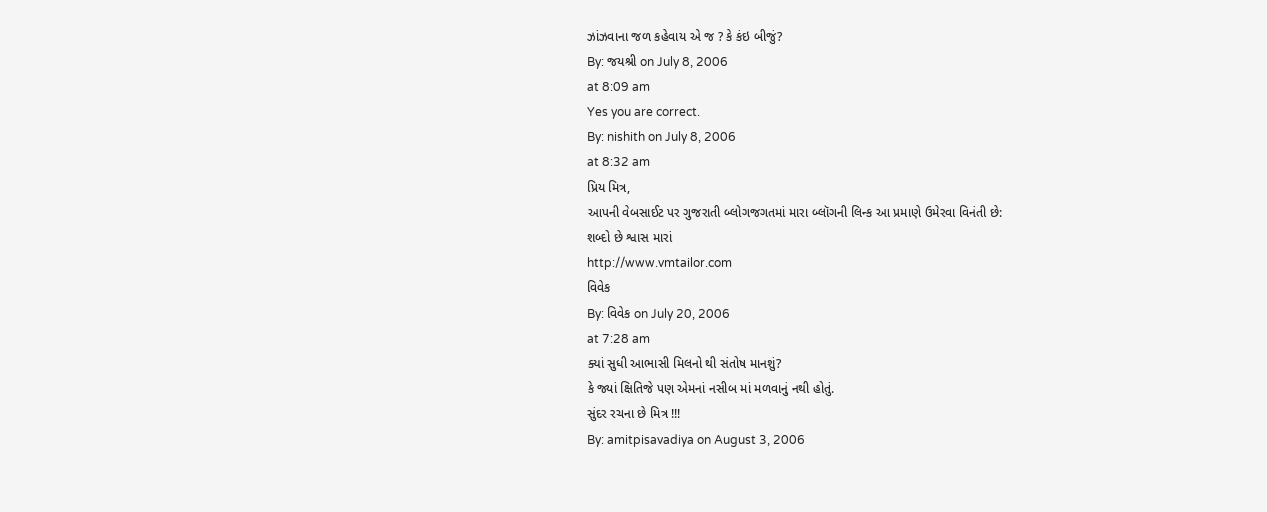ઝાંઝવાના જળ કહેવાય એ જ ? કે કંઇ બીજું?
By: જયશ્રી on July 8, 2006
at 8:09 am
Yes you are correct.
By: nishith on July 8, 2006
at 8:32 am
પ્રિય મિત્ર,
આપની વેબસાઈટ પર ગુજરાતી બ્લોગજગતમાં મારા બ્લૉગની લિન્ક આ પ્રમાણે ઉમેરવા વિનંતી છે:
શબ્દો છે શ્વાસ મારાં
http://www.vmtailor.com
વિવેક
By: વિવેક on July 20, 2006
at 7:28 am
ક્યાં સુધી આભાસી મિલનો થી સંતોષ માનશું?
કે જ્યાં ક્ષિતિજે પણ એમનાં નસીબ માં મળવાનું નથી હોતું.
સુંદર રચના છે મિત્ર !!!
By: amitpisavadiya on August 3, 2006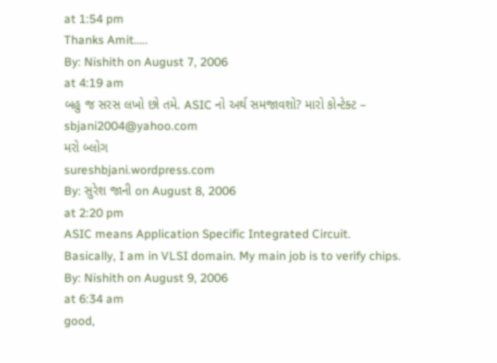at 1:54 pm
Thanks Amit…..
By: Nishith on August 7, 2006
at 4:19 am
બહુ જ સરસ લખો છો તમે. ASIC નો અર્થ સમજાવશો? મારો કોન્ટેક્ટ –
sbjani2004@yahoo.com
મરો બ્લોગ
sureshbjani.wordpress.com
By: સુરેશ જાની on August 8, 2006
at 2:20 pm
ASIC means Application Specific Integrated Circuit.
Basically, I am in VLSI domain. My main job is to verify chips.
By: Nishith on August 9, 2006
at 6:34 am
good,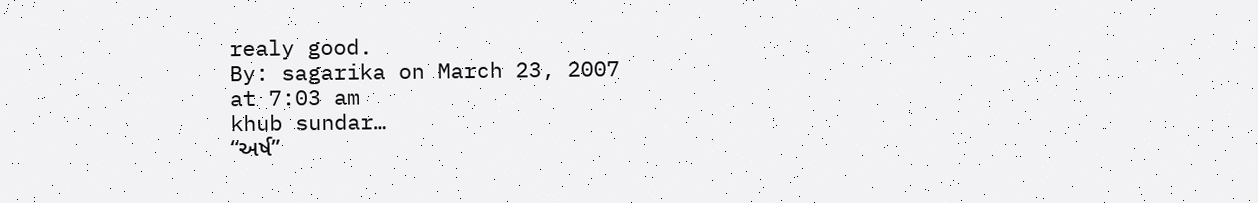realy good.
By: sagarika on March 23, 2007
at 7:03 am
khub sundar…
“અર્ષ”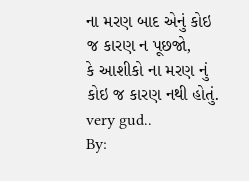ના મરણ બાદ એનું કોઇ જ કારણ ન પૂછજો,
કે આશીકો ના મરણ નું કોઇ જ કારણ નથી હોતું.
very gud..
By: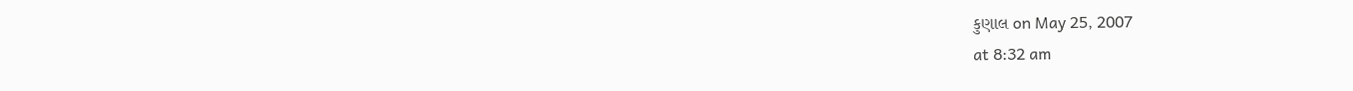કુણાલ on May 25, 2007
at 8:32 am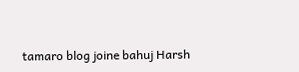tamaro blog joine bahuj Harsh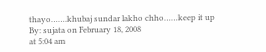thayo…….khubaj sundar lakho chho……keep it up
By: sujata on February 18, 2008
at 5:04 am